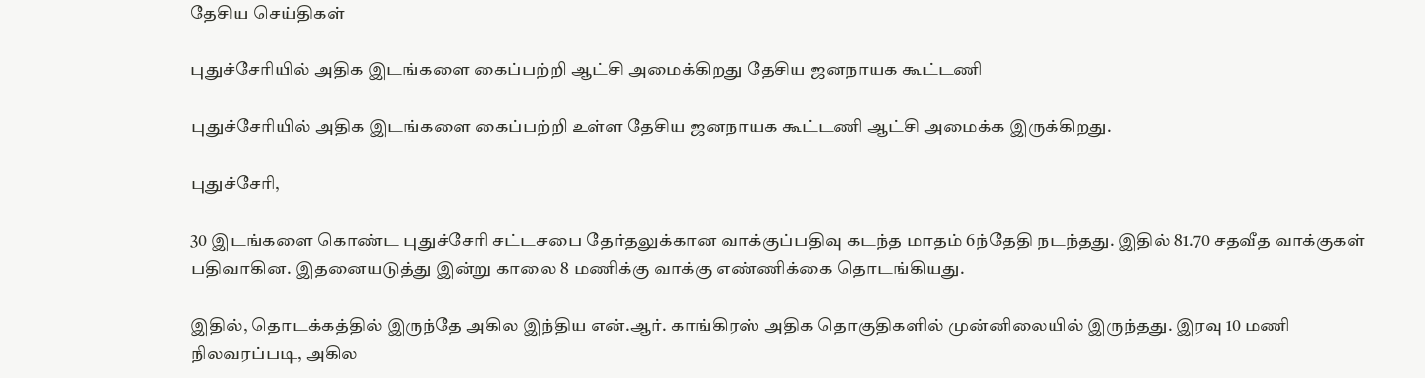தேசிய செய்திகள்

புதுச்சேரியில் அதிக இடங்களை கைப்பற்றி ஆட்சி அமைக்கிறது தேசிய ஜனநாயக கூட்டணி

புதுச்சேரியில் அதிக இடங்களை கைப்பற்றி உள்ள தேசிய ஜனநாயக கூட்டணி ஆட்சி அமைக்க இருக்கிறது.

புதுச்சேரி,

30 இடங்களை கொண்ட புதுச்சேரி சட்டசபை தேர்தலுக்கான வாக்குப்பதிவு கடந்த மாதம் 6ந்தேதி நடந்தது. இதில் 81.70 சதவீத வாக்குகள் பதிவாகின. இதனையடுத்து இன்று காலை 8 மணிக்கு வாக்கு எண்ணிக்கை தொடங்கியது.

இதில், தொடக்கத்தில் இருந்தே அகில இந்திய என்.ஆர். காங்கிரஸ் அதிக தொகுதிகளில் முன்னிலையில் இருந்தது. இரவு 10 மணி நிலவரப்படி, அகில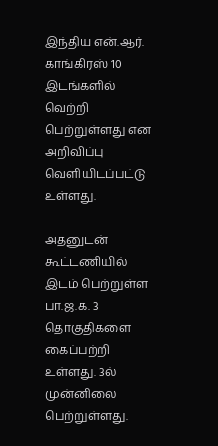இந்திய என்.ஆர். காங்கிரஸ் 10 இடங்களில் வெற்றி பெற்றுள்ளது என அறிவிப்பு வெளியிடப்பட்டு உள்ளது.

அதனுடன் கூட்டணியில் இடம் பெற்றுள்ள பா.ஜ.க. 3 தொகுதிகளை கைப்பற்றி உள்ளது. 3ல் முன்னிலை பெற்றுள்ளது.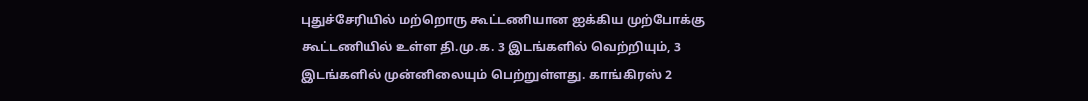புதுச்சேரியில் மற்றொரு கூட்டணியான ஐக்கிய முற்போக்கு கூட்டணியில் உள்ள தி.மு.க. 3 இடங்களில் வெற்றியும், 3 இடங்களில் முன்னிலையும் பெற்றுள்ளது. காங்கிரஸ் 2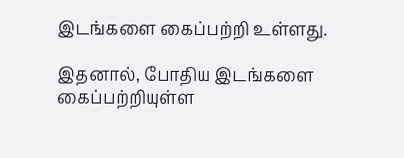இடங்களை கைப்பற்றி உள்ளது.

இதனால், போதிய இடங்களை கைப்பற்றியுள்ள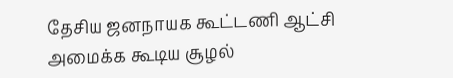தேசிய ஜனநாயக கூட்டணி ஆட்சி அமைக்க கூடிய சூழல்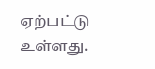ஏற்பட்டு உள்ளது.